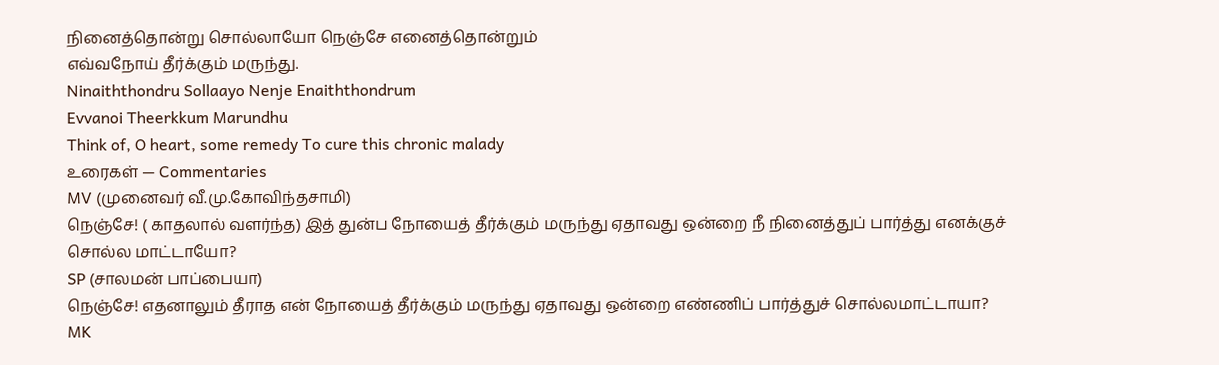நினைத்தொன்று சொல்லாயோ நெஞ்சே எனைத்தொன்றும்
எவ்வநோய் தீர்க்கும் மருந்து.
Ninaiththondru Sollaayo Nenje Enaiththondrum
Evvanoi Theerkkum Marundhu
Think of, O heart, some remedy To cure this chronic malady
உரைகள் — Commentaries
MV (முனைவர் வீ.மு.கோவிந்தசாமி)
நெஞ்சே! ( காதலால் வளர்ந்த) இத் துன்ப நோயைத் தீர்க்கும் மருந்து ஏதாவது ஒன்றை நீ நினைத்துப் பார்த்து எனக்குச் சொல்ல மாட்டாயோ?
SP (சாலமன் பாப்பையா)
நெஞ்சே! எதனாலும் தீராத என் நோயைத் தீர்க்கும் மருந்து ஏதாவது ஒன்றை எண்ணிப் பார்த்துச் சொல்லமாட்டாயா?
MK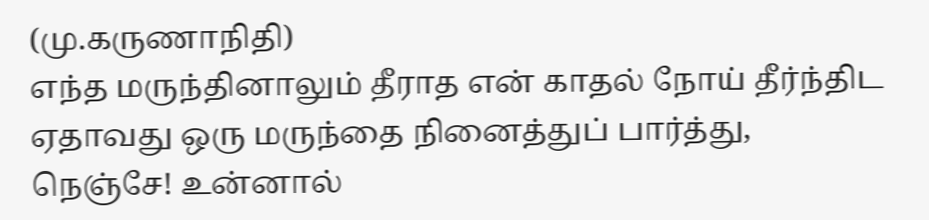(மு.கருணாநிதி)
எந்த மருந்தினாலும் தீராத என் காதல் நோய் தீர்ந்திட ஏதாவது ஒரு மருந்தை நினைத்துப் பார்த்து, நெஞ்சே! உன்னால்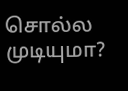சொல்ல முடியுமா?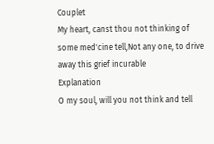Couplet
My heart, canst thou not thinking of some med'cine tell,Not any one, to drive away this grief incurable
Explanation
O my soul, will you not think and tell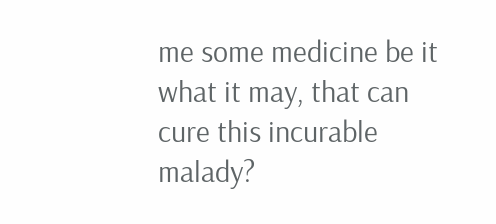me some medicine be it what it may, that can cure this incurable malady?